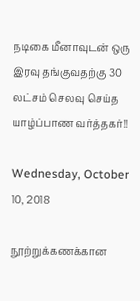நடிகை மீனாவுடன் ஒரு இரவு தங்குவதற்கு 30 லட்சம் செலவு செய்த யாழ்ப்பாண வர்த்தகர்!!

Wednesday, October 10, 2018

நூற்றுக்கணக்கான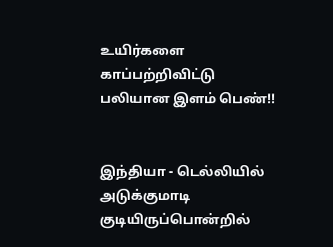உயிர்களை காப்பற்றிவிட்டு பலியான இளம் பெண்!!


இந்தியா - டெல்லியில் அடுக்குமாடி குடியிருப்பொன்றில்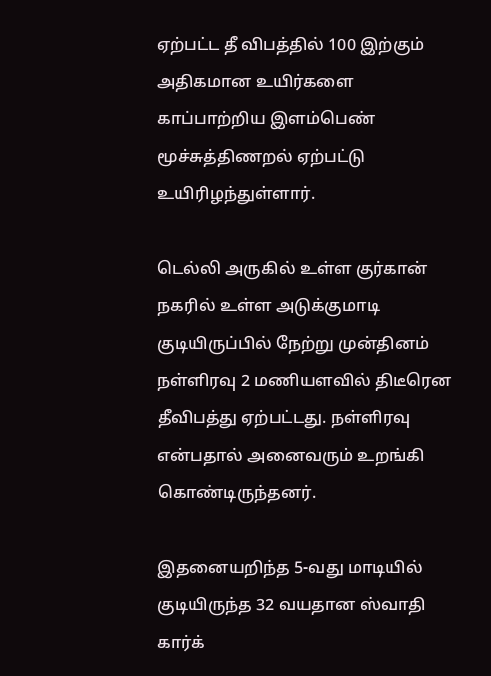ஏற்பட்ட தீ விபத்தில் 100 இற்கும் அதிகமான உயிர்களை காப்பாற்றிய இளம்பெண் மூச்சுத்திணறல் ஏற்பட்டு உயிரிழந்துள்ளார்.

டெல்லி அருகில் உள்ள குர்கான் நகரில் உள்ள அடுக்குமாடி குடியிருப்பில் நேற்று முன்தினம் நள்ளிரவு 2 மணியளவில் திடீரென தீவிபத்து ஏற்பட்டது. நள்ளிரவு என்பதால் அனைவரும் உறங்கி கொண்டிருந்தனர்.

இதனையறிந்த 5-வது மாடியில் குடியிருந்த 32 வயதான ஸ்வாதி கார்க்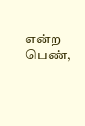என்ற பெண்,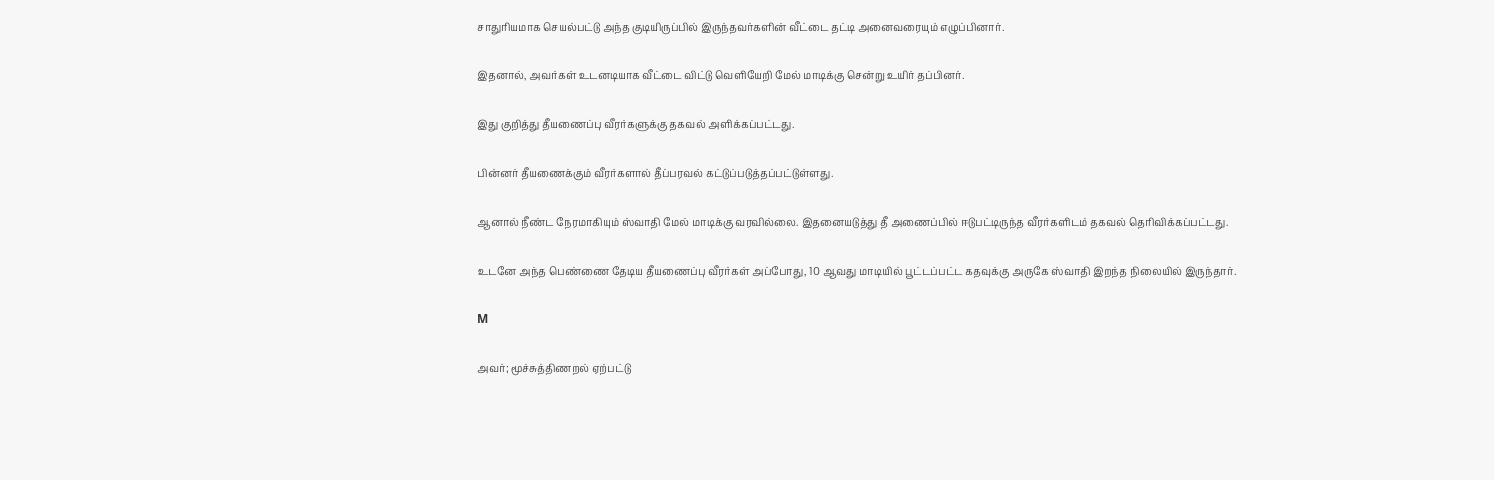சாதுரியமாக செயல்பட்டு அந்த குடியிருப்பில் இருந்தவர்களின் வீட்டை தட்டி அனைவரையும் எழுப்பினார்.

இதனால், அவர்கள் உடனடியாக வீட்டை விட்டு வெளியேறி மேல் மாடிக்கு சென்று உயிர் தப்பினர்.

இது குறித்து தீயணைப்பு வீரர்களுக்கு தகவல் அளிக்கப்பட்டது.

பின்னர் தீயணைக்கும் வீரர்களால் தீப்பரவல் கட்டுப்படுத்தப்பட்டுள்ளது.

ஆனால் நீண்ட நேரமாகியும் ஸ்வாதி மேல் மாடிக்கு வரவில்லை. இதனையடுத்து தீ அணைப்பில் ஈடுபட்டிருந்த வீரர்களிடம் தகவல் தெரிவிக்கப்பட்டது.

உடனே அந்த பெண்ணை தேடிய தீயணைப்பு வீரர்கள் அப்போது, 10 ஆவது மாடியில் பூட்டப்பட்ட கதவுக்கு அருகே ஸ்வாதி இறந்த நிலையில் இருந்தார்.

M

அவர்; மூச்சுத்திணறல் ஏற்பட்டு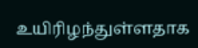உயிரிழந்துள்ளதாக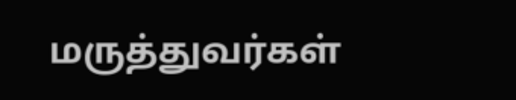மருத்துவர்கள்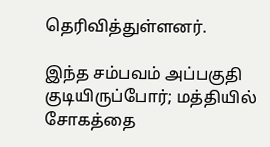தெரிவித்துள்ளனர்.

இந்த சம்பவம் அப்பகுதி குடியிருப்போர்; மத்தியில் சோகத்தை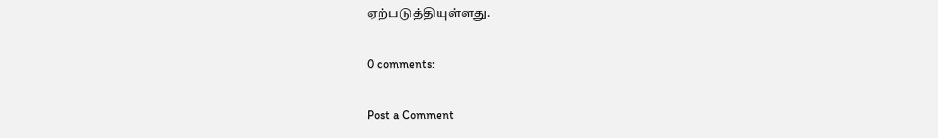ஏற்படுத்தியுள்ளது.

0 comments:

Post a Comment